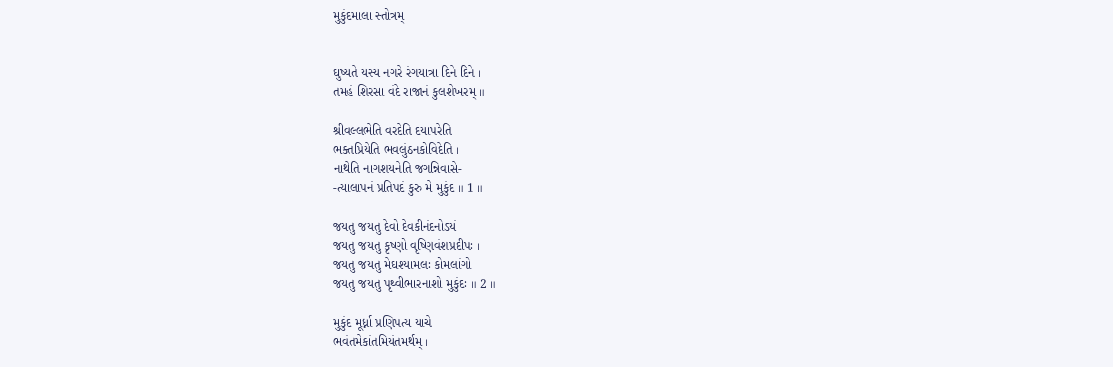મુકુંદમાલા સ્તોત્રમ્


ઘુષ્યતે યસ્ય નગરે રંગયાત્રા દિને દિને ।
તમહં શિરસા વંદે રાજાનં કુલશેખરમ્ ॥

શ્રીવલ્લભેતિ વરદેતિ દયાપરેતિ
ભક્તપ્રિયેતિ ભવલુંઠનકોવિદેતિ ।
નાથેતિ નાગશયનેતિ જગન્નિવાસે-
-ત્યાલાપનં પ્રતિપદં કુરુ મે મુકુંદ ॥ 1 ॥

જયતુ જયતુ દેવો દેવકીનંદનોઽયં
જયતુ જયતુ કૃષ્ણો વૃષ્ણિવંશપ્રદીપઃ ।
જયતુ જયતુ મેઘશ્યામલઃ કોમલાંગો
જયતુ જયતુ પૃથ્વીભારનાશો મુકુંદઃ ॥ 2 ॥

મુકુંદ મૂર્ધ્ના પ્રણિપત્ય યાચે
ભવંતમેકાંતમિયંતમર્થમ્ ।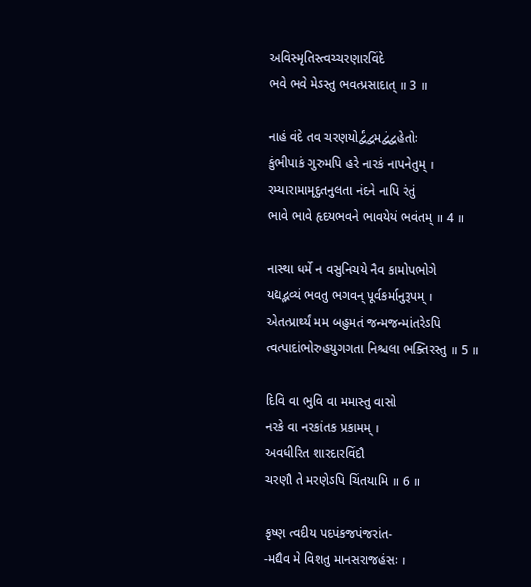અવિસ્મૃતિસ્ત્વચ્ચરણારવિંદે
ભવે ભવે મેઽસ્તુ ભવત્પ્રસાદાત્ ॥ 3 ॥

નાહં વંદે તવ ચરણયોર્દ્વંદ્વમદ્વંદ્વહેતોઃ
કુંભીપાકં ગુરુમપિ હરે નારકં નાપનેતુમ્ ।
રમ્યારામામૃદુતનુલતા નંદને નાપિ રંતું
ભાવે ભાવે હૃદયભવને ભાવયેયં ભવંતમ્ ॥ 4 ॥

નાસ્થા ધર્મે ન વસુનિચયે નૈવ કામોપભોગે
યદ્યદ્ભવ્યં ભવતુ ભગવન્ પૂર્વકર્માનુરૂપમ્ ।
એતત્પ્રાર્થ્યં મમ બહુમતં જન્મજન્માંતરેઽપિ
ત્વત્પાદાંભોરુહયુગગતા નિશ્ચલા ભક્તિરસ્તુ ॥ 5 ॥

દિવિ વા ભુવિ વા મમાસ્તુ વાસો
નરકે વા નરકાંતક પ્રકામમ્ ।
અવધીરિત શારદારવિંદૌ
ચરણૌ તે મરણેઽપિ ચિંતયામિ ॥ 6 ॥

કૃષ્ણ ત્વદીય પદપંકજપંજરાંત-
-મદ્યૈવ મે વિશતુ માનસરાજહંસઃ ।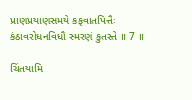પ્રાણપ્રયાણસમયે કફવાતપિત્તૈઃ
કંઠાવરોધનવિધૌ સ્મરણં કુતસ્તે ॥ 7 ॥

ચિંતયામિ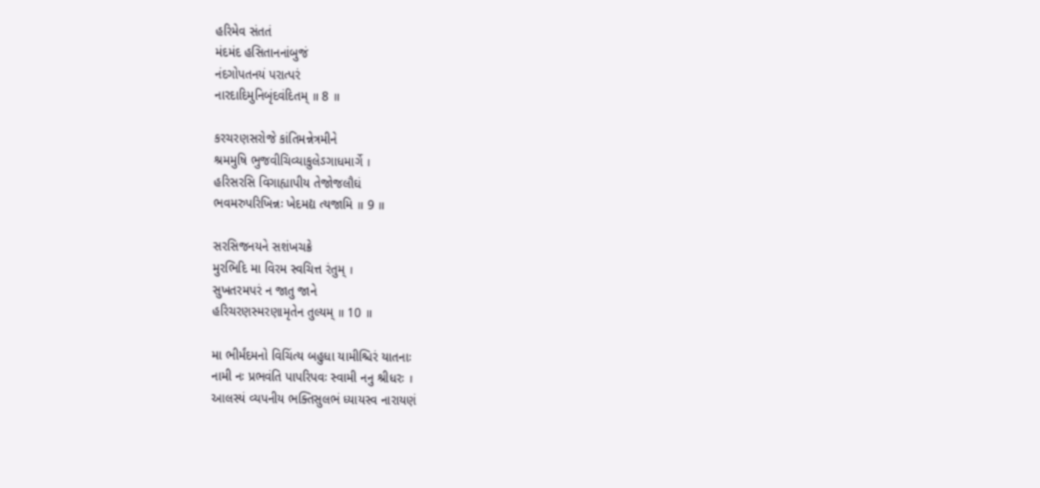હરિમેવ સંતતં
મંદમંદ હસિતાનનાંબુજં
નંદગોપતનયં પરાત્પરં
નારદાદિમુનિબૃંદવંદિતમ્ ॥ 8 ॥

કરચરણસરોજે કાંતિમન્નેત્રમીને
શ્રમમુષિ ભુજવીચિવ્યાકુલેઽગાધમાર્ગે ।
હરિસરસિ વિગાહ્યાપીય તેજોજલૌઘં
ભવમરુપરિખિન્નઃ ખેદમદ્ય ત્યજામિ ॥ 9 ॥

સરસિજનયને સશંખચક્રે
મુરભિદિ મા વિરમ સ્વચિત્ત રંતુમ્ ।
સુખતરમપરં ન જાતુ જાને
હરિચરણસ્મરણામૃતેન તુલ્યમ્ ॥ 10 ॥

મા ભીર્મંદમનો વિચિંત્ય બહુધા યામીશ્ચિરં યાતનાઃ
નામી નઃ પ્રભવંતિ પાપરિપવઃ સ્વામી નનુ શ્રીધરઃ ।
આલસ્યં વ્યપનીય ભક્તિસુલભં ધ્યાયસ્વ નારાયણં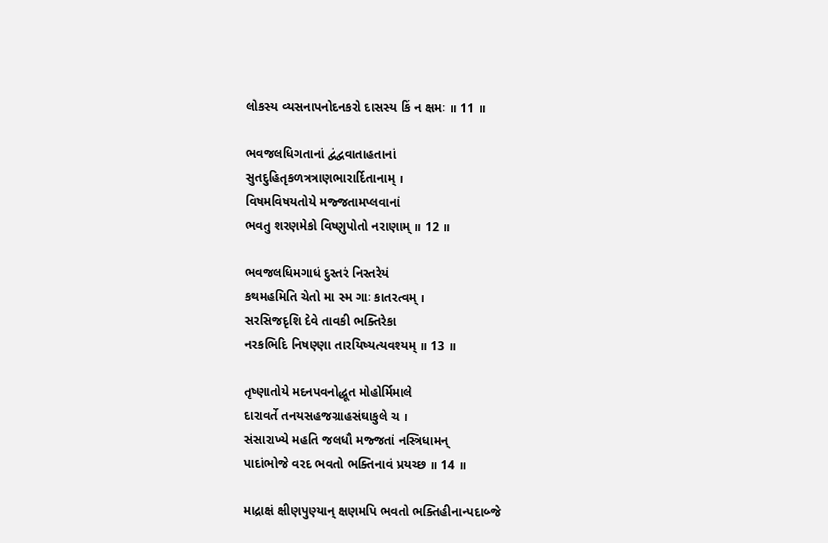લોકસ્ય વ્યસનાપનોદનકરો દાસસ્ય કિં ન ક્ષમઃ ॥ 11 ॥

ભવજલધિગતાનાં દ્વંદ્વવાતાહતાનાં
સુતદુહિતૃકળત્રત્રાણભારાર્દિતાનામ્ ।
વિષમવિષયતોયે મજ્જતામપ્લવાનાં
ભવતુ શરણમેકો વિષ્ણુપોતો નરાણામ્ ॥ 12 ॥

ભવજલધિમગાધં દુસ્તરં નિસ્તરેયં
કથમહમિતિ ચેતો મા સ્મ ગાઃ કાતરત્વમ્ ।
સરસિજદૃશિ દેવે તાવકી ભક્તિરેકા
નરકભિદિ નિષણ્ણા તારયિષ્યત્યવશ્યમ્ ॥ 13 ॥

તૃષ્ણાતોયે મદનપવનોદ્ધૂત મોહોર્મિમાલે
દારાવર્તે તનયસહજગ્રાહસંઘાકુલે ચ ।
સંસારાખ્યે મહતિ જલધૌ મજ્જતાં નસ્ત્રિધામન્
પાદાંભોજે વરદ ભવતો ભક્તિનાવં પ્રયચ્છ ॥ 14 ॥

માદ્રાક્ષં ક્ષીણપુણ્યાન્ ક્ષણમપિ ભવતો ભક્તિહીનાન્પદાબ્જે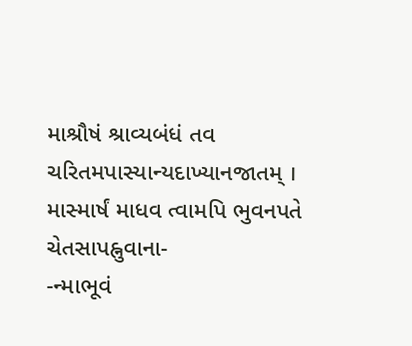માશ્રૌષં શ્રાવ્યબંધં તવ ચરિતમપાસ્યાન્યદાખ્યાનજાતમ્ ।
માસ્માર્ષં માધવ ત્વામપિ ભુવનપતે ચેતસાપહ્નુવાના-
-ન્માભૂવં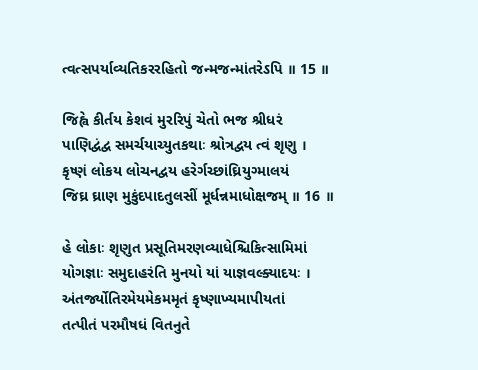ત્વત્સપર્યાવ્યતિકરરહિતો જન્મજન્માંતરેઽપિ ॥ 15 ॥

જિહ્વે કીર્તય કેશવં મુરરિપું ચેતો ભજ શ્રીધરં
પાણિદ્વંદ્વ સમર્ચયાચ્યુતકથાઃ શ્રોત્રદ્વય ત્વં શૃણુ ।
કૃષ્ણં લોકય લોચનદ્વય હરેર્ગચ્છાંઘ્રિયુગ્માલયં
જિઘ્ર ઘ્રાણ મુકુંદપાદતુલસીં મૂર્ધન્નમાધોક્ષજમ્ ॥ 16 ॥

હે લોકાઃ શૃણુત પ્રસૂતિમરણવ્યાધેશ્ચિકિત્સામિમાં
યોગજ્ઞાઃ સમુદાહરંતિ મુનયો યાં યાજ્ઞવલ્ક્યાદયઃ ।
અંતર્જ્યોતિરમેયમેકમમૃતં કૃષ્ણાખ્યમાપીયતાં
તત્પીતં પરમૌષધં વિતનુતે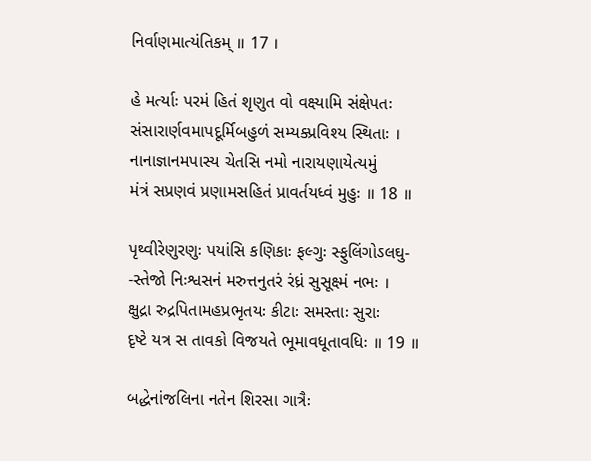નિર્વાણમાત્યંતિકમ્ ॥ 17 ।

હે મર્ત્યાઃ પરમં હિતં શૃણુત વો વક્ષ્યામિ સંક્ષેપતઃ
સંસારાર્ણવમાપદૂર્મિબહુળં સમ્યક્પ્રવિશ્ય સ્થિતાઃ ।
નાનાજ્ઞાનમપાસ્ય ચેતસિ નમો નારાયણાયેત્યમું
મંત્રં સપ્રણવં પ્રણામસહિતં પ્રાવર્તયધ્વં મુહુઃ ॥ 18 ॥

પૃથ્વીરેણુરણુઃ પયાંસિ કણિકાઃ ફલ્ગુઃ સ્ફુલિંગોઽલઘુ-
-સ્તેજો નિઃશ્વસનં મરુત્તનુતરં રંધ્રં સુસૂક્ષ્મં નભઃ ।
ક્ષુદ્રા રુદ્રપિતામહપ્રભૃતયઃ કીટાઃ સમસ્તાઃ સુરાઃ
દૃષ્ટે યત્ર સ તાવકો વિજયતે ભૂમાવધૂતાવધિઃ ॥ 19 ॥

બદ્ધેનાંજલિના નતેન શિરસા ગાત્રૈઃ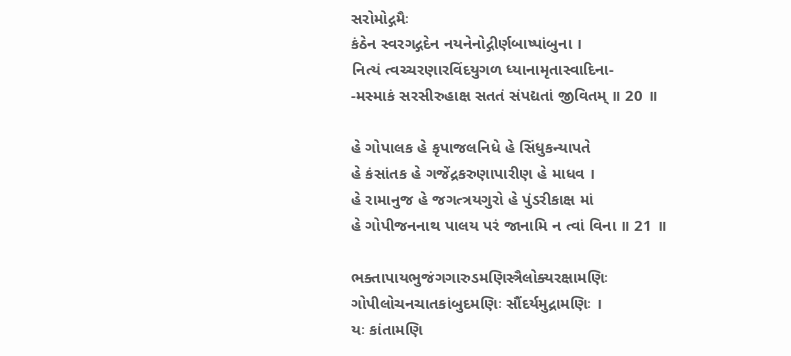સરોમોદ્ગમૈઃ
કંઠેન સ્વરગદ્ગદેન નયનેનોદ્ગીર્ણબાષ્પાંબુના ।
નિત્યં ત્વચ્ચરણારવિંદયુગળ ધ્યાનામૃતાસ્વાદિના-
-મસ્માકં સરસીરુહાક્ષ સતતં સંપદ્યતાં જીવિતમ્ ॥ 20 ॥

હે ગોપાલક હે કૃપાજલનિધે હે સિંધુકન્યાપતે
હે કંસાંતક હે ગજેંદ્રકરુણાપારીણ હે માધવ ।
હે રામાનુજ હે જગત્ત્રયગુરો હે પુંડરીકાક્ષ માં
હે ગોપીજનનાથ પાલય પરં જાનામિ ન ત્વાં વિના ॥ 21 ॥

ભક્તાપાયભુજંગગારુડમણિસ્ત્રૈલોક્યરક્ષામણિઃ
ગોપીલોચનચાતકાંબુદમણિઃ સૌંદર્યમુદ્રામણિઃ ।
યઃ કાંતામણિ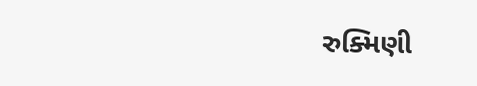રુક્મિણી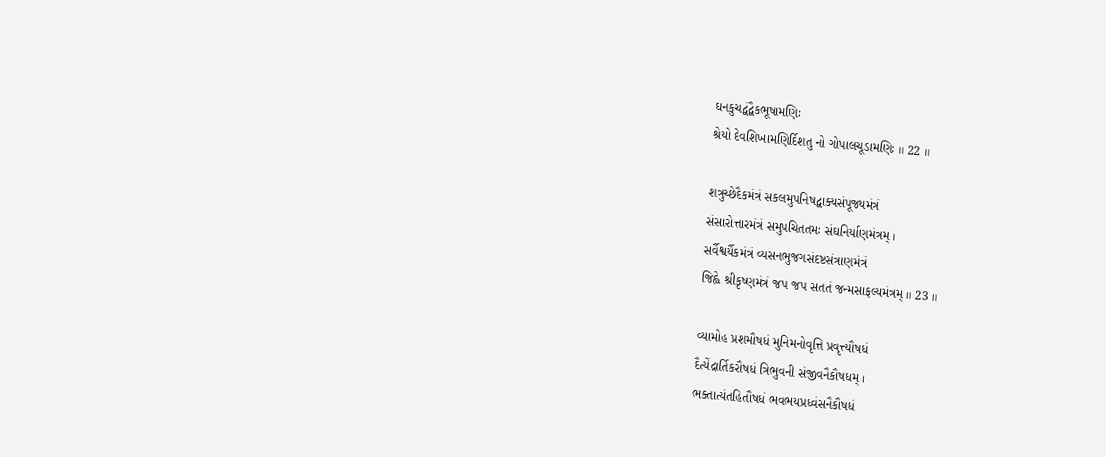ઘનકુચદ્વંદ્વૈકભૂષામણિઃ
શ્રેયો દેવશિખામણિર્દિશતુ નો ગોપાલચૂડામણિઃ ॥ 22 ॥

શત્રુચ્છેદૈકમંત્રં સકલમુપનિષદ્વાક્યસંપૂજ્યમંત્રં
સંસારોત્તારમંત્રં સમુપચિતતમઃ સંઘનિર્યાણમંત્રમ્ ।
સર્વૈશ્વર્યૈકમંત્રં વ્યસનભુજગસંદષ્ટસંત્રાણમંત્રં
જિહ્વે શ્રીકૃષ્ણમંત્રં જપ જપ સતતં જન્મસાફલ્યમંત્રમ્ ॥ 23 ॥

વ્યામોહ પ્રશમૌષધં મુનિમનોવૃત્તિ પ્રવૃત્ત્યૌષધં
દૈત્યેંદ્રાર્તિકરૌષધં ત્રિભુવની સંજીવનૈકૌષધમ્ ।
ભક્તાત્યંતહિતૌષધં ભવભયપ્રધ્વંસનૈકૌષધં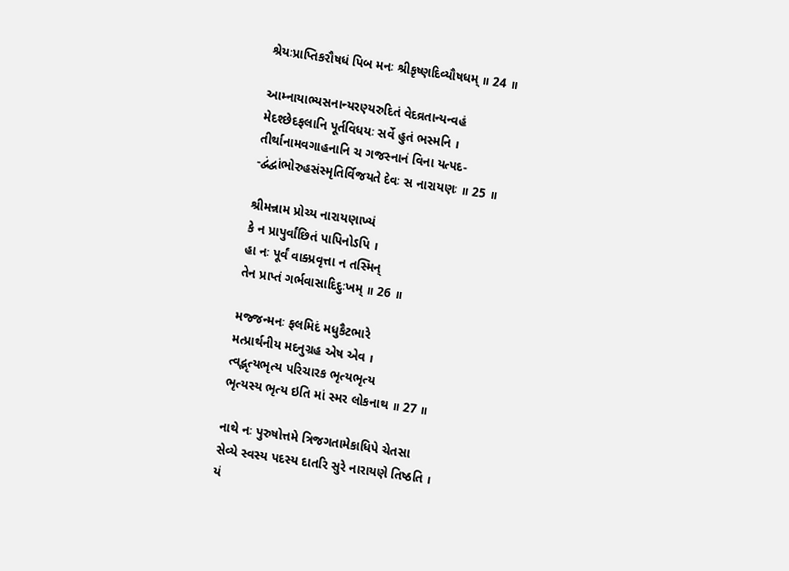શ્રેયઃપ્રાપ્તિકરૌષધં પિબ મનઃ શ્રીકૃષ્ણદિવ્યૌષધમ્ ॥ 24 ॥

આમ્નાયાભ્યસનાન્યરણ્યરુદિતં વેદવ્રતાન્યન્વહં
મેદશ્છેદફલાનિ પૂર્તવિધયઃ સર્વે હુતં ભસ્મનિ ।
તીર્થાનામવગાહનાનિ ચ ગજસ્નાનં વિના યત્પદ-
-દ્વંદ્વાંભોરુહસંસ્મૃતિર્વિજયતે દેવઃ સ નારાયણઃ ॥ 25 ॥

શ્રીમન્નામ પ્રોચ્ય નારાયણાખ્યં
કે ન પ્રાપુર્વાંછિતં પાપિનોઽપિ ।
હા નઃ પૂર્વં વાક્પ્રવૃત્તા ન તસ્મિન્
તેન પ્રાપ્તં ગર્ભવાસાદિદુઃખમ્ ॥ 26 ॥

મજ્જન્મનઃ ફલમિદં મધુકૈટભારે
મત્પ્રાર્થનીય મદનુગ્રહ એષ એવ ।
ત્વદ્ભૃત્યભૃત્ય પરિચારક ભૃત્યભૃત્ય
ભૃત્યસ્ય ભૃત્ય ઇતિ માં સ્મર લોકનાથ ॥ 27 ॥

નાથે નઃ પુરુષોત્તમે ત્રિજગતામેકાધિપે ચેતસા
સેવ્યે સ્વસ્ય પદસ્ય દાતરિ સુરે નારાયણે તિષ્ઠતિ ।
યં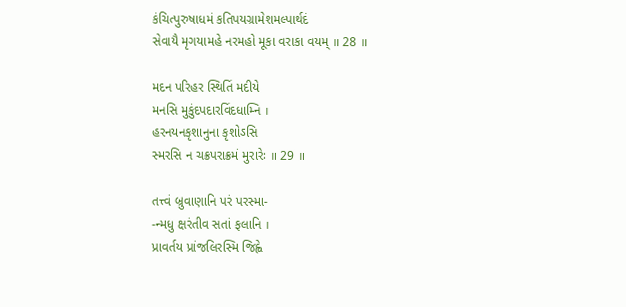કંચિત્પુરુષાધમં કતિપયગ્રામેશમલ્પાર્થદં
સેવાયૈ મૃગયામહે નરમહો મૂકા વરાકા વયમ્ ॥ 28 ॥

મદન પરિહર સ્થિતિં મદીયે
મનસિ મુકુંદપદારવિંદધામ્નિ ।
હરનયનકૃશાનુના કૃશોઽસિ
સ્મરસિ ન ચક્રપરાક્રમં મુરારેઃ ॥ 29 ॥

તત્ત્વં બ્રુવાણાનિ પરં પરસ્મા-
-ન્મધુ ક્ષરંતીવ સતાં ફલાનિ ।
પ્રાવર્તય પ્રાંજલિરસ્મિ જિહ્વે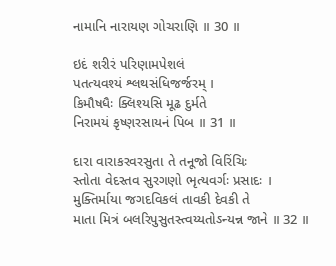નામાનિ નારાયણ ગોચરાણિ ॥ 30 ॥

ઇદં શરીરં પરિણામપેશલં
પતત્યવશ્યં શ્લથસંધિજર્જરમ્ ।
કિમૌષધૈઃ ક્લિશ્યસિ મૂઢ દુર્મતે
નિરામયં કૃષ્ણરસાયનં પિબ ॥ 31 ॥

દારા વારાકરવરસુતા તે તનૂજો વિરિંચિઃ
સ્તોતા વેદસ્તવ સુરગણો ભૃત્યવર્ગઃ પ્રસાદઃ ।
મુક્તિર્માયા જગદવિકલં તાવકી દેવકી તે
માતા મિત્રં બલરિપુસુતસ્ત્વય્યતોઽન્યન્ન જાને ॥ 32 ॥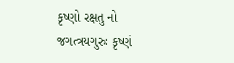કૃષ્ણો રક્ષતુ નો જગત્ત્રયગુરુઃ કૃષ્ણં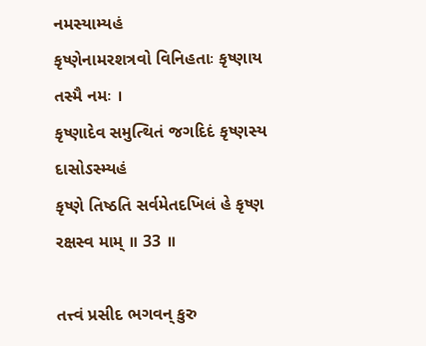નમસ્યામ્યહં
કૃષ્ણેનામરશત્રવો વિનિહતાઃ કૃષ્ણાય તસ્મૈ નમઃ ।
કૃષ્ણાદેવ સમુત્થિતં જગદિદં કૃષ્ણસ્ય દાસોઽસ્મ્યહં
કૃષ્ણે તિષ્ઠતિ સર્વમેતદખિલં હે કૃષ્ણ રક્ષસ્વ મામ્ ॥ 33 ॥

તત્ત્વં પ્રસીદ ભગવન્ કુરુ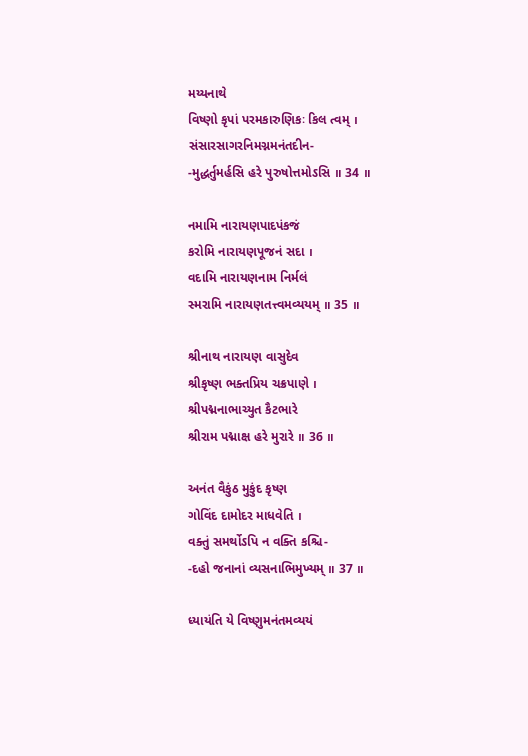મય્યનાથે
વિષ્ણો કૃપાં પરમકારુણિકઃ કિલ ત્વમ્ ।
સંસારસાગરનિમગ્નમનંતદીન-
-મુદ્ધર્તુમર્હસિ હરે પુરુષોત્તમોઽસિ ॥ 34 ॥

નમામિ નારાયણપાદપંકજં
કરોમિ નારાયણપૂજનં સદા ।
વદામિ નારાયણનામ નિર્મલં
સ્મરામિ નારાયણતત્ત્વમવ્યયમ્ ॥ 35 ॥

શ્રીનાથ નારાયણ વાસુદેવ
શ્રીકૃષ્ણ ભક્તપ્રિય ચક્રપાણે ।
શ્રીપદ્મનાભાચ્યુત કૈટભારે
શ્રીરામ પદ્માક્ષ હરે મુરારે ॥ 36 ॥

અનંત વૈકુંઠ મુકુંદ કૃષ્ણ
ગોવિંદ દામોદર માધવેતિ ।
વક્તું સમર્થોઽપિ ન વક્તિ કશ્ચિ-
-દહો જનાનાં વ્યસનાભિમુખ્યમ્ ॥ 37 ॥

ધ્યાયંતિ યે વિષ્ણુમનંતમવ્યયં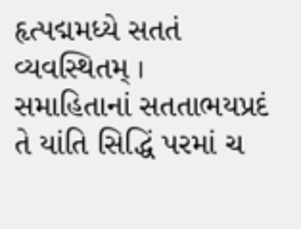હૃત્પદ્મમધ્યે સતતં વ્યવસ્થિતમ્ ।
સમાહિતાનાં સતતાભયપ્રદં
તે યાંતિ સિદ્ધિં પરમાં ચ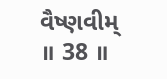વૈષ્ણવીમ્ ॥ 38 ॥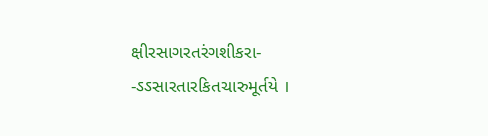ક્ષીરસાગરતરંગશીકરા-
-ઽઽસારતારકિતચારુમૂર્તયે ।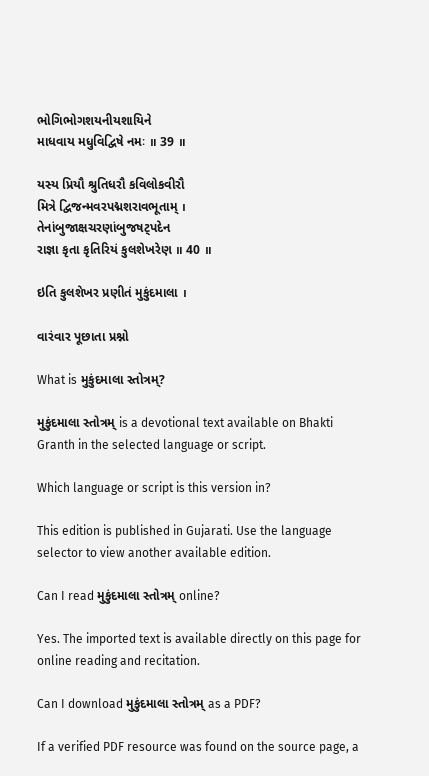ભોગિભોગશયનીયશાયિને
માધવાય મધુવિદ્વિષે નમઃ ॥ 39 ॥

યસ્ય પ્રિયૌ શ્રુતિધરૌ કવિલોકવીરૌ
મિત્રે દ્વિજન્મવરપદ્મશરાવભૂતામ્ ।
તેનાંબુજાક્ષચરણાંબુજષટ્પદેન
રાજ્ઞા કૃતા કૃતિરિયં કુલશેખરેણ ॥ 40 ॥

ઇતિ કુલશેખર પ્રણીતં મુકુંદમાલા ।

વારંવાર પૂછાતા પ્રશ્નો

What is મુકુંદમાલા સ્તોત્રમ્?

મુકુંદમાલા સ્તોત્રમ્ is a devotional text available on Bhakti Granth in the selected language or script.

Which language or script is this version in?

This edition is published in Gujarati. Use the language selector to view another available edition.

Can I read મુકુંદમાલા સ્તોત્રમ્ online?

Yes. The imported text is available directly on this page for online reading and recitation.

Can I download મુકુંદમાલા સ્તોત્રમ્ as a PDF?

If a verified PDF resource was found on the source page, a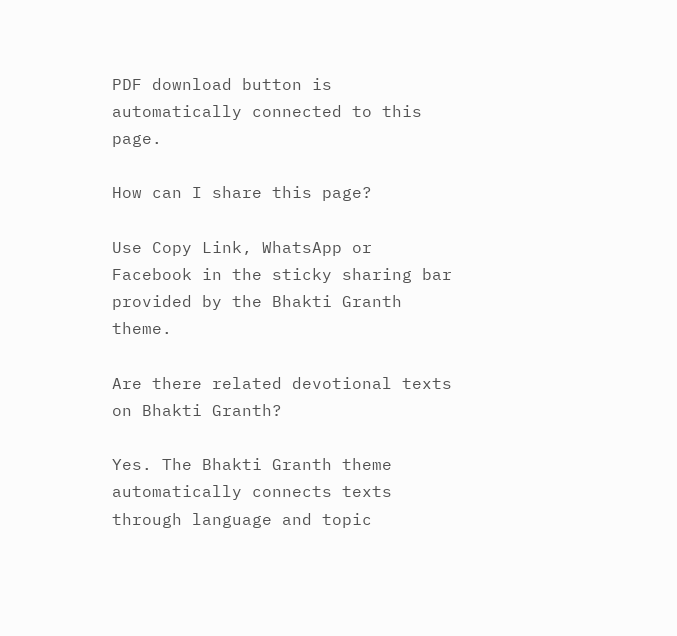PDF download button is automatically connected to this page.

How can I share this page?

Use Copy Link, WhatsApp or Facebook in the sticky sharing bar provided by the Bhakti Granth theme.

Are there related devotional texts on Bhakti Granth?

Yes. The Bhakti Granth theme automatically connects texts through language and topic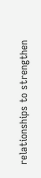relationships to strengthen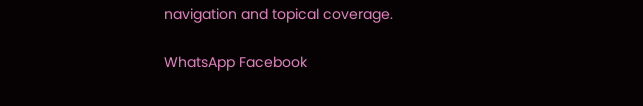navigation and topical coverage.

WhatsApp Facebook